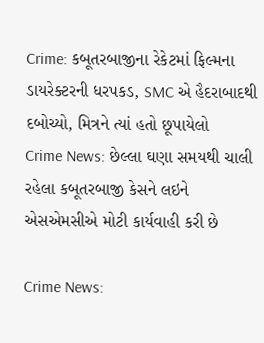Crime: કબૂતરબાજીના રેકેટમાં ફિલ્મના ડાયરેક્ટરની ધરપકડ, SMC એ હૈદરાબાદથી દબોચ્યો, મિત્રને ત્યાં હતો છૂપાયેલો
Crime News: છેલ્લા ઘણા સમયથી ચાલી રહેલા કબૂતરબાજી કેસને લઇને એસએમસીએ મોટી કાર્યવાહી કરી છે

Crime News: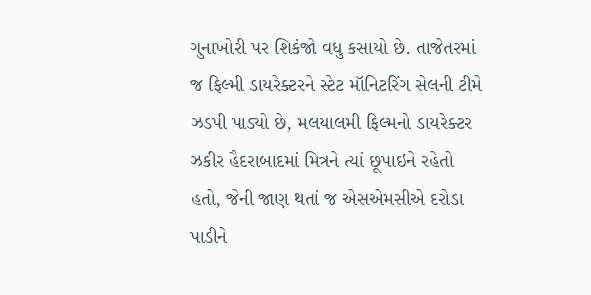ગુનાખોરી પર શિકંજો વધુ કસાયો છે. તાજેતરમાં જ ફિલ્મી ડાયરેક્ટરને સ્ટેટ મૉનિટરિંગ સેલની ટીમે ઝડપી પાડ્યો છે, મલયાલમી ફિલ્મનો ડાયરેક્ટર ઝકીર હૈદરાબાદમાં મિત્રને ત્યાં છૂપાઇને રહેતો હતો, જેની જાણ થતાં જ એસએમસીએ દરોડા પાડીને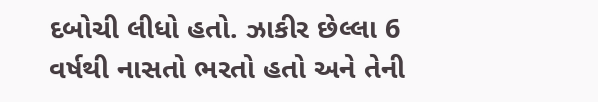દબોચી લીધો હતો. ઝાકીર છેલ્લા 6 વર્ષથી નાસતો ભરતો હતો અને તેની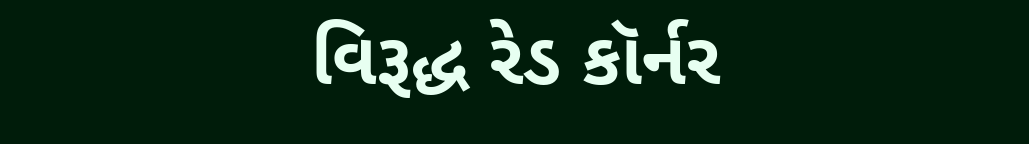વિરૂદ્ધ રેડ કૉર્નર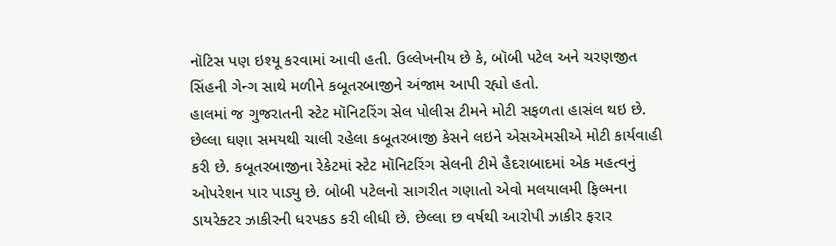નૉટિસ પણ ઇશ્યૂ કરવામાં આવી હતી. ઉલ્લેખનીય છે કે, બૉબી પટેલ અને ચરણજીત સિંહની ગેન્ગ સાથે મળીને કબૂતરબાજીને અંજામ આપી રહ્યો હતો.
હાલમાં જ ગુજરાતની સ્ટેટ મૉનિટરિંગ સેલ પોલીસ ટીમને મોટી સફળતા હાસંલ થઇ છે. છેલ્લા ઘણા સમયથી ચાલી રહેલા કબૂતરબાજી કેસને લઇને એસએમસીએ મોટી કાર્યવાહી કરી છે. કબૂતરબાજીના રેકેટમાં સ્ટેટ મૉનિટરિંગ સેલની ટીમે હૈદરાબાદમાં એક મહત્વનું ઓપરેશન પાર પાડ્યુ છે. બોબી પટેલનો સાગરીત ગણાતો એવો મલયાલમી ફિલ્મના ડાયરેક્ટર ઝાકીરની ધરપકડ કરી લીધી છે. છેલ્લા છ વર્ષથી આરોપી ઝાકીર ફરાર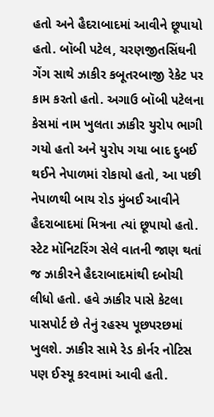હતો અને હૈદરાબાદમાં આવીને છૂપાયો હતો. બૉબી પટેલ, ચરણજીતસિંઘની ગેંગ સાથે ઝાકીર કબૂતરબાજી રેકેટ પર કામ કરતો હતો. અગાઉ બૉબી પટેલના કેસમાં નામ ખુલતા ઝાકીર યુરોપ ભાગી ગયો હતો અને યુરોપ ગયા બાદ દુબઈ થઈને નેપાળમાં રોકાયો હતો, આ પછી નેપાળથી બાય રોડ મુંબઈ આવીને હૈદરાબાદમાં મિત્રના ત્યાં છૂપાયો હતો. સ્ટેટ મૉનિટરિંગ સેલે વાતની જાણ થતાં જ ઝાકીરને હૈદરાબાદમાંથી દબોચી લીધો હતો. હવે ઝાકીર પાસે કેટલા પાસપોર્ટ છે તેનું રહસ્ય પૂછપરછમાં ખુલશે. ઝાકીર સામે રેડ કોર્નર નોટિસ પણ ઈસ્યૂ કરવામાં આવી હતી.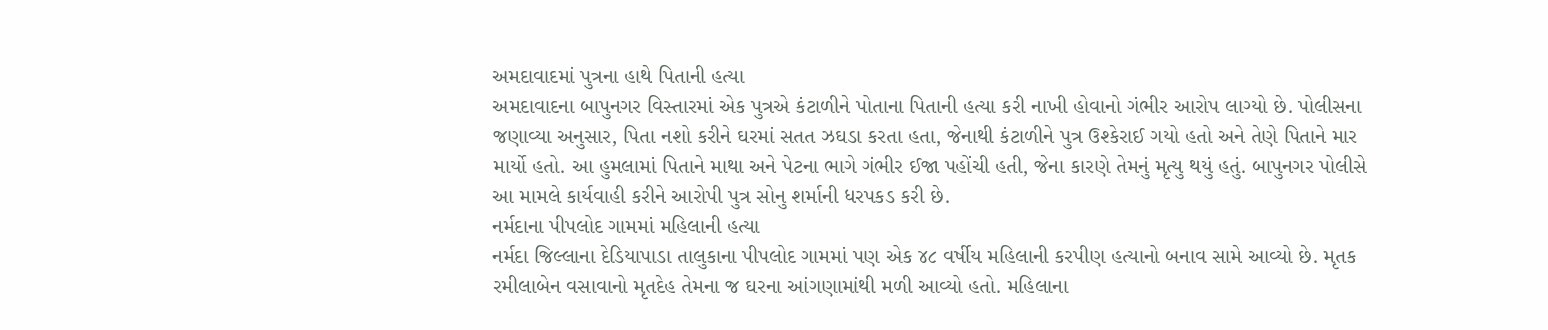અમદાવાદમાં પુત્રના હાથે પિતાની હત્યા
અમદાવાદના બાપુનગર વિસ્તારમાં એક પુત્રએ કંટાળીને પોતાના પિતાની હત્યા કરી નાખી હોવાનો ગંભીર આરોપ લાગ્યો છે. પોલીસના જણાવ્યા અનુસાર, પિતા નશો કરીને ઘરમાં સતત ઝઘડા કરતા હતા, જેનાથી કંટાળીને પુત્ર ઉશ્કેરાઈ ગયો હતો અને તેણે પિતાને માર માર્યો હતો. આ હુમલામાં પિતાને માથા અને પેટના ભાગે ગંભીર ઈજા પહોંચી હતી, જેના કારણે તેમનું મૃત્યુ થયું હતું. બાપુનગર પોલીસે આ મામલે કાર્યવાહી કરીને આરોપી પુત્ર સોનુ શર્માની ધરપકડ કરી છે.
નર્મદાના પીપલોદ ગામમાં મહિલાની હત્યા
નર્મદા જિલ્લાના દેડિયાપાડા તાલુકાના પીપલોદ ગામમાં પણ એક ૪૮ વર્ષીય મહિલાની કરપીણ હત્યાનો બનાવ સામે આવ્યો છે. મૃતક રમીલાબેન વસાવાનો મૃતદેહ તેમના જ ઘરના આંગણામાંથી મળી આવ્યો હતો. મહિલાના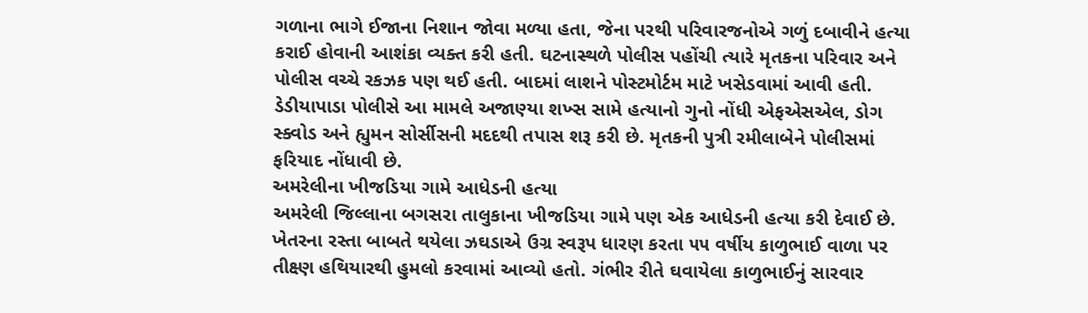ગળાના ભાગે ઈજાના નિશાન જોવા મળ્યા હતા, જેના પરથી પરિવારજનોએ ગળું દબાવીને હત્યા કરાઈ હોવાની આશંકા વ્યક્ત કરી હતી. ઘટનાસ્થળે પોલીસ પહોંચી ત્યારે મૃતકના પરિવાર અને પોલીસ વચ્ચે રકઝક પણ થઈ હતી. બાદમાં લાશને પોસ્ટમોર્ટમ માટે ખસેડવામાં આવી હતી. ડેડીયાપાડા પોલીસે આ મામલે અજાણ્યા શખ્સ સામે હત્યાનો ગુનો નોંધી એફએસએલ, ડોગ સ્ક્વોડ અને હ્યુમન સોર્સીસની મદદથી તપાસ શરૂ કરી છે. મૃતકની પુત્રી રમીલાબેને પોલીસમાં ફરિયાદ નોંધાવી છે.
અમરેલીના ખીજડિયા ગામે આધેડની હત્યા
અમરેલી જિલ્લાના બગસરા તાલુકાના ખીજડિયા ગામે પણ એક આધેડની હત્યા કરી દેવાઈ છે. ખેતરના રસ્તા બાબતે થયેલા ઝઘડાએ ઉગ્ર સ્વરૂપ ધારણ કરતા ૫૫ વર્ષીય કાળુભાઈ વાળા પર તીક્ષ્ણ હથિયારથી હુમલો કરવામાં આવ્યો હતો. ગંભીર રીતે ઘવાયેલા કાળુભાઈનું સારવાર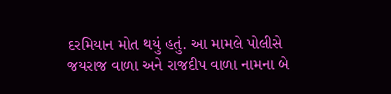દરમિયાન મોત થયું હતું. આ મામલે પોલીસે જયરાજ વાળા અને રાજદીપ વાળા નામના બે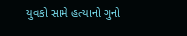યુવકો સામે હત્યાનો ગુનો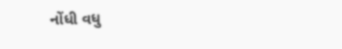નોંધી વધુ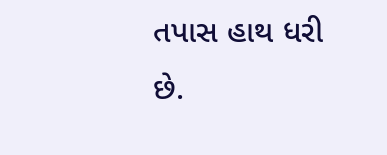તપાસ હાથ ધરી છે.